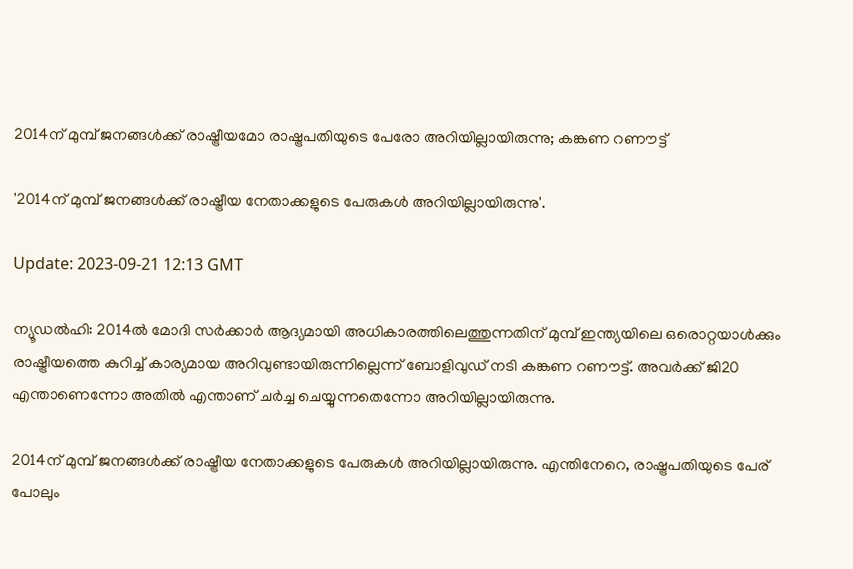2014ന് മുമ്പ് ജനങ്ങൾക്ക് രാഷ്ട്രീയമോ രാഷ്ട്രപതിയുടെ പേരോ അറിയില്ലായിരുന്നു; കങ്കണ റണൗട്ട്

'2014ന് മുമ്പ് ജനങ്ങൾക്ക് രാഷ്ട്രീയ നേതാക്കളുടെ പേരുകൾ അറിയില്ലായിരുന്നു'.

Update: 2023-09-21 12:13 GMT

ന്യൂഡൽഹി: 2014ൽ മോദി സർക്കാർ ആദ്യമായി അധികാരത്തിലെത്തുന്നതിന് മുമ്പ് ഇന്ത്യയിലെ ഒരൊറ്റയാൾക്കും രാഷ്ട്രീയത്തെ കുറിച്ച് കാര്യമായ അറിവുണ്ടായിരുന്നില്ലെന്ന് ബോളിവുഡ് നടി കങ്കണ റണൗട്ട്. അവർക്ക് ജി20 എന്താണെന്നോ അതിൽ എന്താണ് ചർച്ച ചെയ്യുന്നതെന്നോ അറിയില്ലായിരുന്നു.

2014ന് മുമ്പ് ജനങ്ങൾക്ക് രാഷ്ട്രീയ നേതാക്കളുടെ പേരുകൾ അറിയില്ലായിരുന്നു. എന്തിനേറെ, രാഷ്ട്രപതിയുടെ പേര് പോലും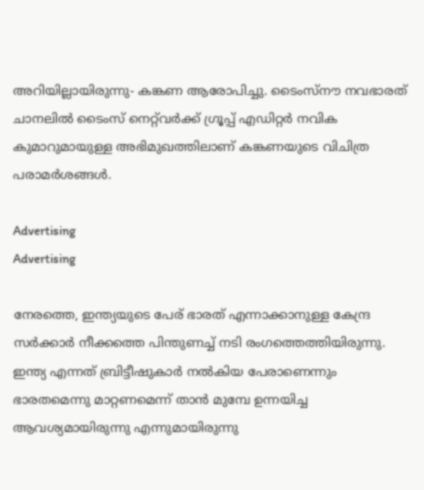അറിയില്ലായിരുന്നു- കങ്കണ ആരോപിച്ചു. ടൈംസ്നൗ നവഭാരത് ചാനലിൽ ടൈംസ് നെറ്റ്‌വർക്ക് ഗ്രൂപ്പ് എഡിറ്റർ നവിക കുമാറുമായുള്ള അഭിമുഖത്തിലാണ് കങ്കണയുടെ വിചിത്ര പരാമർശങ്ങൾ.

Advertising
Advertising

നേരത്തെ, ഇന്ത്യയുടെ പേര് ഭാരത് എന്നാക്കാനുള്ള കേന്ദ്ര സർക്കാർ നീക്കത്തെ പിന്തുണച്ച് നടി രംഗത്തെത്തിയിരുന്നു. ഇന്ത്യ എന്നത് ബ്രിട്ടീഷുകാർ നൽകിയ പേരാണെന്നും ഭാരതമെന്നു മാറ്റണമെന്ന് താൻ മുമ്പേ ഉന്നയിച്ച ആവശ്യമായിരുന്നു എന്നുമായിരുന്നു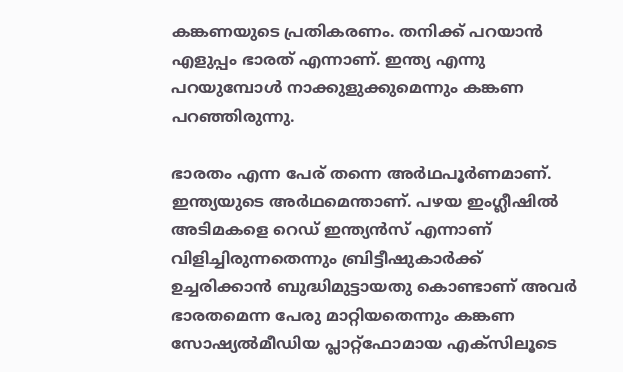കങ്കണയുടെ പ്രതികരണം. തനിക്ക് പറയാന്‍ എളുപ്പം ഭാരത് എന്നാണ്. ഇന്ത്യ എന്നു പറയുമ്പോള്‍ നാക്കുളുക്കുമെന്നും കങ്കണ പറഞ്ഞിരുന്നു.

ഭാരതം എന്ന പേര് തന്നെ അർഥപൂർണമാണ്. ഇന്ത്യയുടെ അർഥമെന്താണ്. പഴയ ഇംഗ്ലീഷിൽ അടിമകളെ റെഡ് ഇന്ത്യൻസ് എന്നാണ് വിളിച്ചിരുന്നതെന്നും ബ്രിട്ടീഷുകാർക്ക് ഉച്ചരിക്കാൻ ബുദ്ധിമുട്ടായതു കൊണ്ടാണ് അവർ ഭാരതമെന്ന പേരു മാറ്റിയതെന്നും കങ്കണ സോഷ്യൽമീഡിയ പ്ലാറ്റ്ഫോമായ എക്സിലൂടെ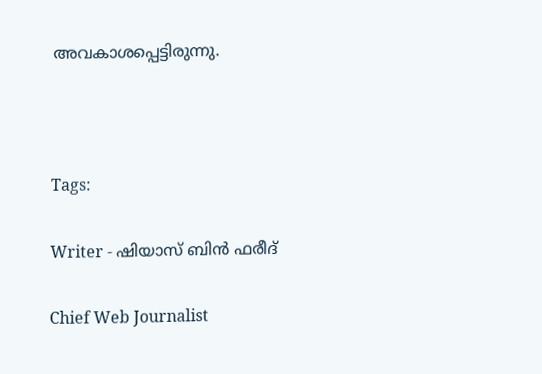അവകാശപ്പെട്ടിരുന്നു.



Tags:

Writer - ഷിയാസ് ബിന്‍ ഫരീദ്

Chief Web Journalist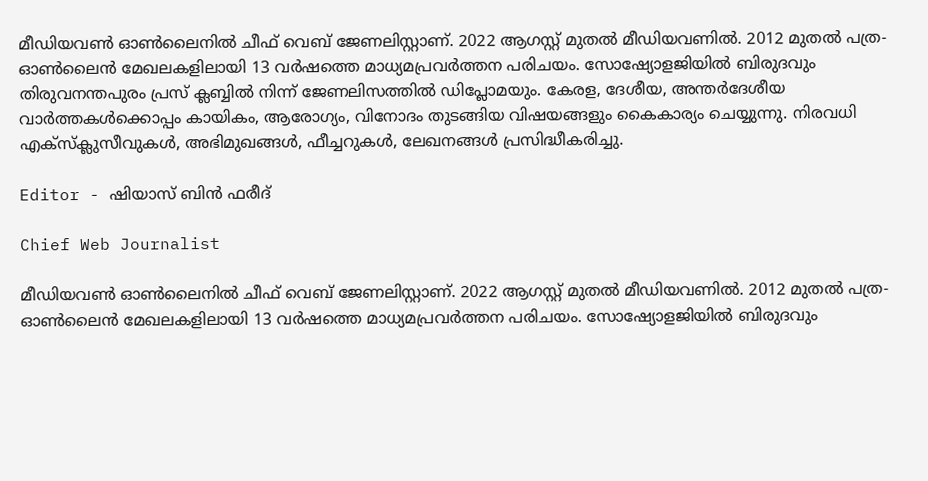മീഡിയവണ്‍ ഓണ്‍ലൈനില്‍ ചീഫ് വെബ് ജേണലിസ്റ്റാണ്. 2022 ആഗസ്റ്റ് മുതല്‍ മീഡിയവണില്‍. 2012 മുതല്‍ പത്ര- ഓണ്‍ലൈന്‍ മേഖലകളിലായി 13 വര്‍ഷത്തെ മാധ്യമപ്രവര്‍ത്തന പരിചയം. സോഷ്യോളജിയില്‍ ബിരുദവും തിരുവനന്തപുരം പ്രസ് ക്ലബ്ബില്‍ നിന്ന് ജേണലിസത്തില്‍ ഡിപ്ലോമയും. കേരള, ദേശീയ, അന്തര്‍ദേശീയ വാര്‍ത്തകള്‍ക്കൊപ്പം കായികം, ആരോഗ്യം, വിനോദം തുടങ്ങിയ വിഷയങ്ങളും കൈകാര്യം ചെയ്യുന്നു. നിരവധി എക്സ്ക്ലുസീവുകള്‍, അഭിമുഖങ്ങള്‍, ഫീച്ചറുകള്‍, ലേഖനങ്ങള്‍ പ്രസിദ്ധീകരിച്ചു.

Editor - ഷിയാസ് ബിന്‍ ഫരീദ്

Chief Web Journalist

മീഡിയവണ്‍ ഓണ്‍ലൈനില്‍ ചീഫ് വെബ് ജേണലിസ്റ്റാണ്. 2022 ആഗസ്റ്റ് മുതല്‍ മീഡിയവണില്‍. 2012 മുതല്‍ പത്ര- ഓണ്‍ലൈന്‍ മേഖലകളിലായി 13 വര്‍ഷത്തെ മാധ്യമപ്രവര്‍ത്തന പരിചയം. സോഷ്യോളജിയില്‍ ബിരുദവും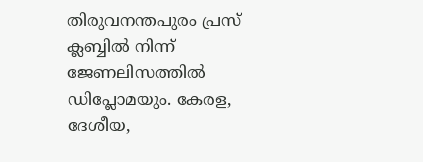തിരുവനന്തപുരം പ്രസ് ക്ലബ്ബില്‍ നിന്ന് ജേണലിസത്തില്‍ ഡിപ്ലോമയും. കേരള, ദേശീയ,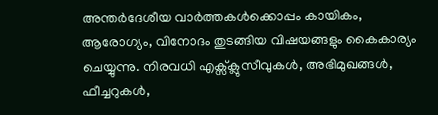അന്തര്‍ദേശീയ വാര്‍ത്തകള്‍ക്കൊപ്പം കായികം, ആരോഗ്യം, വിനോദം തുടങ്ങിയ വിഷയങ്ങളും കൈകാര്യം ചെയ്യുന്നു. നിരവധി എക്സ്ക്ലുസീവുകള്‍, അഭിമുഖങ്ങള്‍, ഫീച്ചറുകള്‍,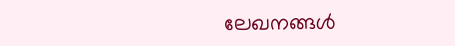ലേഖനങ്ങള്‍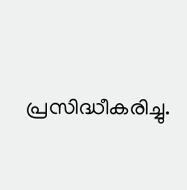പ്രസിദ്ധീകരിച്ചു.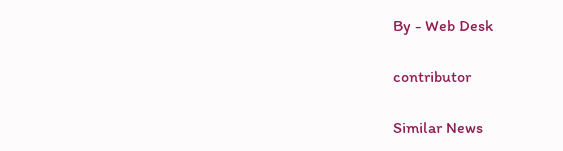By - Web Desk

contributor

Similar News